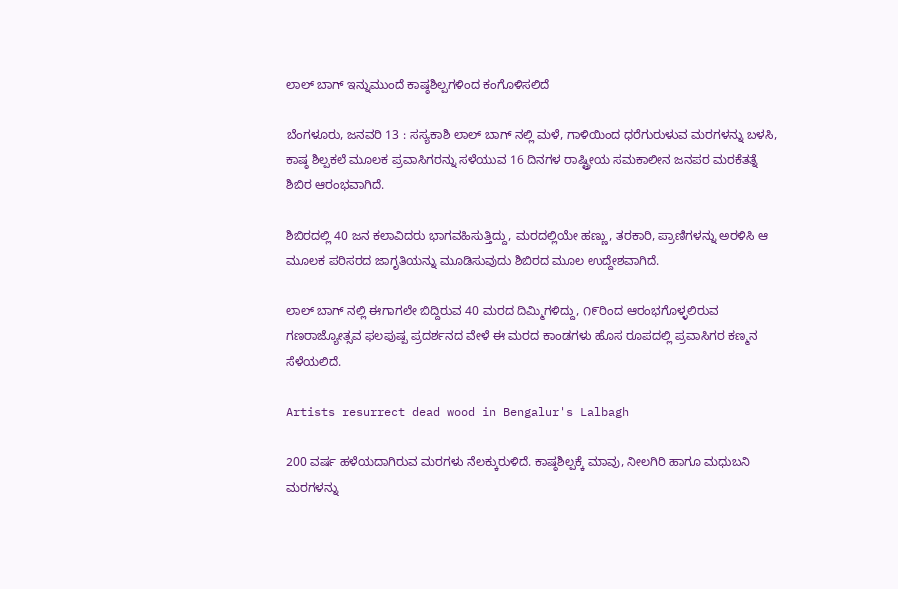ಲಾಲ್ ಬಾಗ್ ಇನ್ನುಮುಂದೆ ಕಾಷ್ಠಶಿಲ್ಪಗಳಿಂದ ಕಂಗೊಳಿಸಲಿದೆ

ಬೆಂಗಳೂರು, ಜನವರಿ 13 : ಸಸ್ಯಕಾಶಿ ಲಾಲ್ ಬಾಗ್ ನಲ್ಲಿ ಮಳೆ, ಗಾಳಿಯಿಂದ ಧರೆಗುರುಳುವ ಮರಗಳನ್ನು ಬಳಸಿ, ಕಾಷ್ಠ ಶಿಲ್ಪಕಲೆ ಮೂಲಕ ಪ್ರವಾಸಿಗರನ್ನು ಸಳೆಯುವ 16 ದಿನಗಳ ರಾಷ್ಟ್ರೀಯ ಸಮಕಾಲೀನ ಜನಪರ ಮರಕೆತತ್ನೆ ಶಿಬಿರ ಆರಂಭವಾಗಿದೆ.

ಶಿಬಿರದಲ್ಲಿ 40 ಜನ ಕಲಾವಿದರು ಭಾಗವಹಿಸುತ್ತಿದ್ದು, ಮರದಲ್ಲಿಯೇ ಹಣ್ಣು, ತರಕಾರಿ, ಪ್ರಾಣಿಗಳನ್ನು ಅರಳಿಸಿ ಆ ಮೂಲಕ ಪರಿಸರದ ಜಾಗೃತಿಯನ್ನು ಮೂಡಿಸುವುದು ಶಿಬಿರದ ಮೂಲ ಉದ್ದೇಶವಾಗಿದೆ.

ಲಾಲ್ ಬಾಗ್ ನಲ್ಲಿ ಈಗಾಗಲೇ ಬಿದ್ದಿರುವ 40 ಮರದ ದಿಮ್ಮಿಗಳಿದ್ದು, ೧೯ರಿಂದ ಆರಂಭಗೊಳ್ಳಲಿರುವ ಗಣರಾಜ್ಯೋತ್ಸವ ಫಲಪುಷ್ಪ ಪ್ರದರ್ಶನದ ವೇಳೆ ಈ ಮರದ ಕಾಂಡಗಳು ಹೊಸ ರೂಪದಲ್ಲಿ ಪ್ರವಾಸಿಗರ ಕಣ್ಮನ ಸೆಳೆಯಲಿದೆ.

Artists resurrect dead wood in Bengalur's Lalbagh

200 ವರ್ಷ ಹಳೆಯದಾಗಿರುವ ಮರಗಳು ನೆಲಕ್ಕುರುಳಿದೆ. ಕಾಷ್ಠಶಿಲ್ಪಕ್ಕೆ ಮಾವು, ನೀಲಗಿರಿ ಹಾಗೂ ಮಧುಬನಿ ಮರಗಳನ್ನು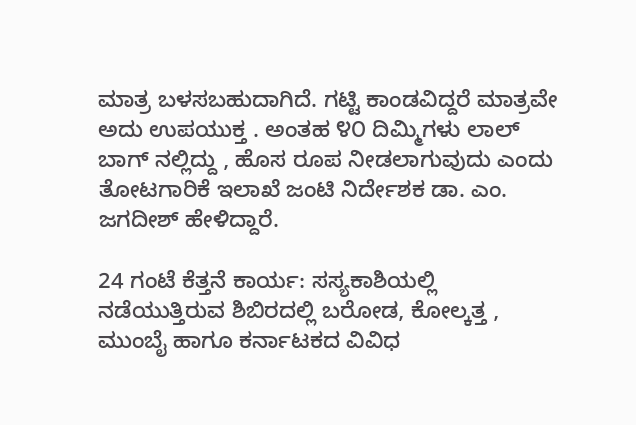ಮಾತ್ರ ಬಳಸಬಹುದಾಗಿದೆ. ಗಟ್ಟಿ ಕಾಂಡವಿದ್ದರೆ ಮಾತ್ರವೇ ಅದು ಉಪಯುಕ್ತ . ಅಂತಹ ೪೦ ದಿಮ್ಮಿಗಳು ಲಾಲ್ ಬಾಗ್ ನಲ್ಲಿದ್ದು , ಹೊಸ ರೂಪ ನೀಡಲಾಗುವುದು ಎಂದು ತೋಟಗಾರಿಕೆ ಇಲಾಖೆ ಜಂಟಿ ನಿರ್ದೇಶಕ ಡಾ. ಎಂ. ಜಗದೀಶ್ ಹೇಳಿದ್ದಾರೆ.

24 ಗಂಟೆ ಕೆತ್ತನೆ ಕಾರ್ಯ: ಸಸ್ಯಕಾಶಿಯಲ್ಲಿ ನಡೆಯುತ್ತಿರುವ ಶಿಬಿರದಲ್ಲಿ ಬರೋಡ, ಕೋಲ್ಕತ್ತ , ಮುಂಬೈ ಹಾಗೂ ಕರ್ನಾಟಕದ ವಿವಿಧ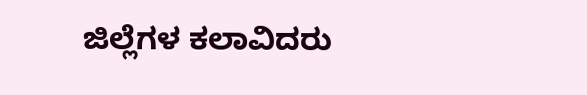ಜಿಲ್ಲೆಗಳ ಕಲಾವಿದರು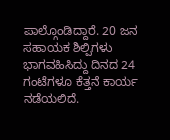ಪಾಲ್ಗೊಂಡಿದ್ದಾರೆ. 20 ಜನ ಸಹಾಯಕ ಶಿಲ್ಪಿಗಳು ಭಾಗವಹಿಸಿದ್ದು ದಿನದ 24 ಗಂಟೆಗಳೂ ಕೆತ್ತನೆ ಕಾರ್ಯ ನಡೆಯಲಿದೆ.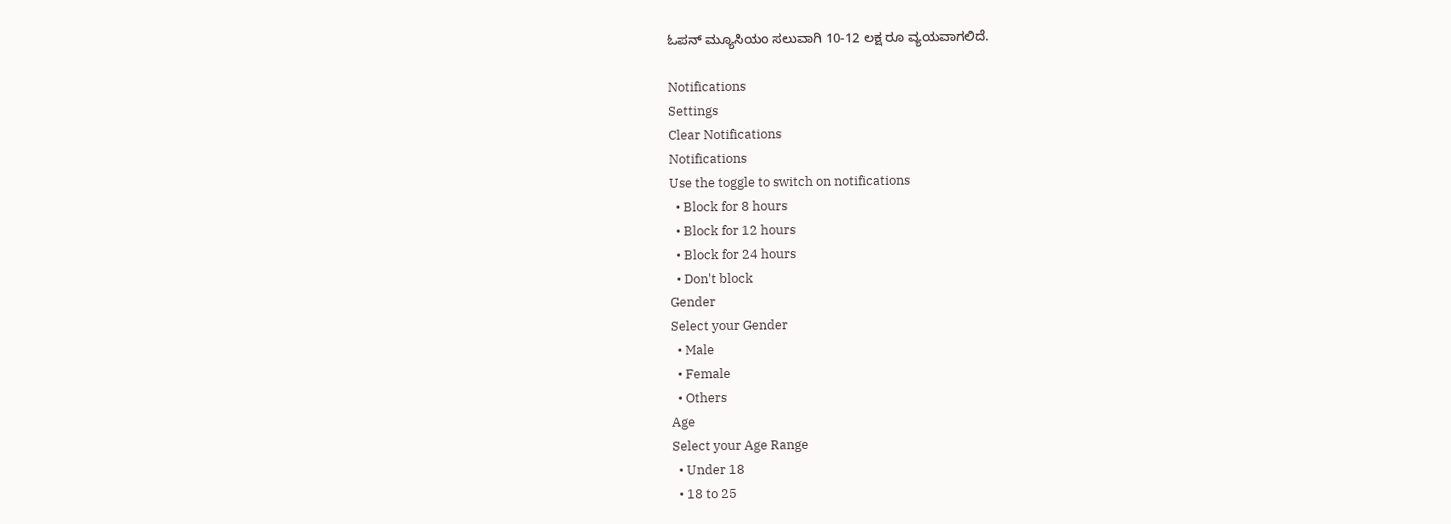ಓಪನ್ ಮ್ಯೂಸಿಯಂ ಸಲುವಾಗಿ 10-12 ಲಕ್ಷ ರೂ ವ್ಯಯವಾಗಲಿದೆ.

Notifications
Settings
Clear Notifications
Notifications
Use the toggle to switch on notifications
  • Block for 8 hours
  • Block for 12 hours
  • Block for 24 hours
  • Don't block
Gender
Select your Gender
  • Male
  • Female
  • Others
Age
Select your Age Range
  • Under 18
  • 18 to 25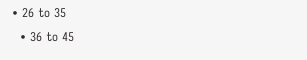• 26 to 35
  • 36 to 45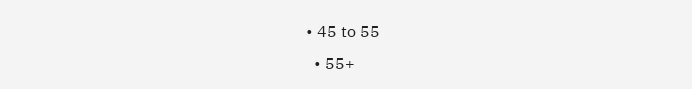• 45 to 55
  • 55+